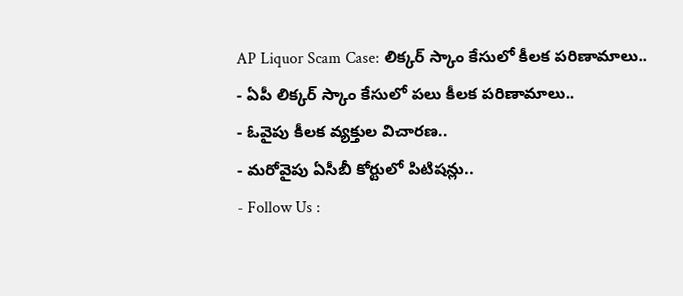AP Liquor Scam Case: లిక్కర్ స్కాం కేసులో కీలక పరిణామాలు..
- ఏపీ లిక్కర్ స్కాం కేసులో పలు కీలక పరిణామాలు..
- ఓవైపు కీలక వ్యక్తుల విచారణ..
- మరోవైపు ఏసీబీ కోర్టులో పిటిషన్లు..
- Follow Us :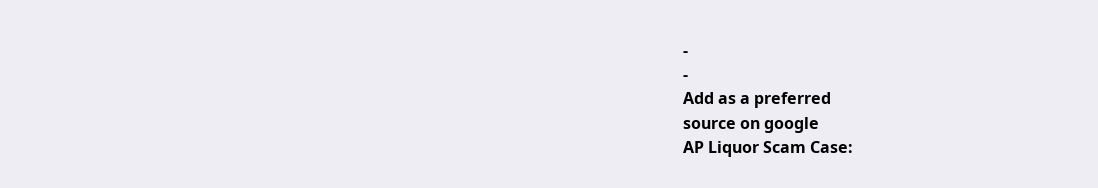-
-
Add as a preferred
source on google
AP Liquor Scam Case: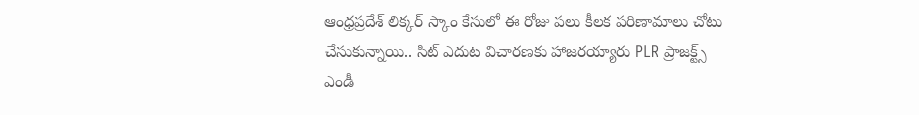ఆంధ్రప్రదేశ్ లిక్కర్ స్కాం కేసులో ఈ రోజు పలు కీలక పరిణామాలు చోటు చేసుకున్నాయి.. సిట్ ఎదుట విచారణకు హాజరయ్యారు PLR ప్రాజక్ట్స్ ఎండీ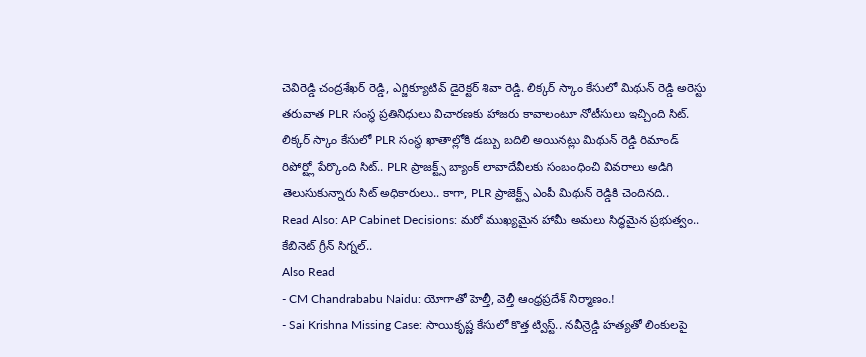చెవిరెడ్డి చంద్రశేఖర్ రెడ్డి, ఎగ్జిక్యూటివ్ డైరెక్టర్ శివా రెడ్డి. లిక్కర్ స్కాం కేసులో మిథున్ రెడ్డి అరెస్టు తరువాత PLR సంస్థ ప్రతినిధులు విచారణకు హాజరు కావాలంటూ నోటీసులు ఇచ్చింది సిట్. లిక్కర్ స్కాం కేసులో PLR సంస్థ ఖాతాల్లోకి డబ్బు బదిలి అయినట్లు మిథున్ రెడ్డి రిమాండ్ రిపోర్ట్లో పేర్కొంది సిట్.. PLR ప్రాజక్ట్స్ బ్యాంక్ లావాదేవీలకు సంబంధించి వివరాలు అడిగి తెలుసుకున్నారు సిట్ అధికారులు.. కాగా, PLR ప్రాజెక్ట్స్ ఎంపీ మిథున్ రెడ్డికి చెందినది..
Read Also: AP Cabinet Decisions: మరో ముఖ్యమైన హామీ అమలు సిద్ధమైన ప్రభుత్వం.. కేబినెట్ గ్రీన్ సిగ్నల్..
Also Read
- CM Chandrababu Naidu: యోగాతో హెల్తీ, వెల్తీ ఆంధ్రప్రదేశ్ నిర్మాణం.!
- Sai Krishna Missing Case: సాయికృష్ణ కేసులో కొత్త ట్విస్ట్.. నవీన్రెడ్డి హత్యతో లింకులపై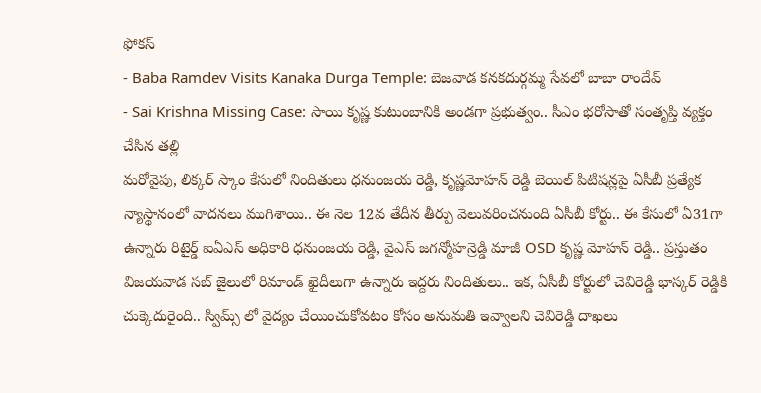ఫోకస్
- Baba Ramdev Visits Kanaka Durga Temple: బెజవాడ కనకదుర్గమ్మ సేవలో బాబా రాందేవ్
- Sai Krishna Missing Case: సాయి కృష్ణ కుటుంబానికి అండగా ప్రభుత్వం.. సీఎం భరోసాతో సంతృప్తి వ్యక్తం చేసిన తల్లి
మరోవైపు, లిక్కర్ స్కాం కేసులో నిందితులు ధనుంజయ రెడ్డి, కృష్ణమోహన్ రెడ్డి బెయిల్ పిటిషన్లపై ఏసీబీ ప్రత్యేక న్యాస్థానంలో వాదనలు ముగిశాయి.. ఈ నెల 12వ తేదీన తీర్పు వెలువరించనుంది ఏసీబీ కోర్టు.. ఈ కేసులో ఏ31గా ఉన్నారు రిటైర్డ్ ఐఏఎస్ అధికారి ధనుంజయ రెడ్డి, వైఎస్ జగన్మోహన్రెడ్డి మాజీ OSD కృష్ణ మోహన్ రెడ్డి.. ప్రస్తుతం విజయవాడ సబ్ జైలులో రిమాండ్ ఖైదీలుగా ఉన్నారు ఇద్దరు నిందితులు.. ఇక, ఏసీబీ కోర్టులో చెవిరెడ్డి భాస్కర్ రెడ్డికి చుక్కెదురైంది.. స్విమ్స్ లో వైద్యం చేయించుకోవటం కోసం అనుమతి ఇవ్వాలని చెవిరెడ్డి దాఖలు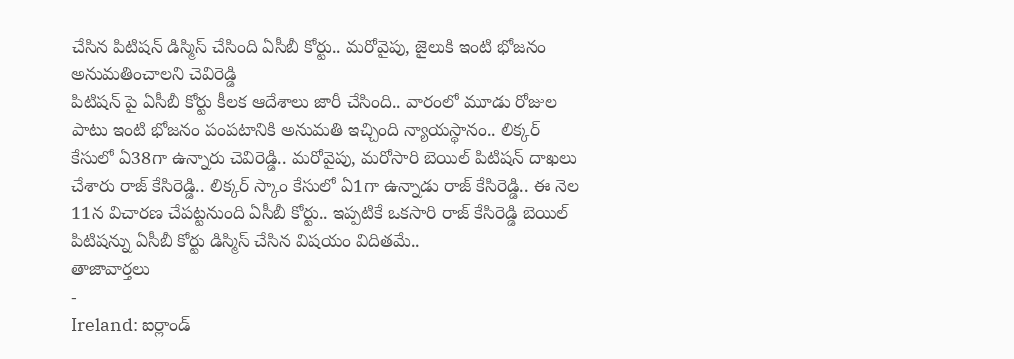చేసిన పిటిషన్ డిస్మిస్ చేసింది ఏసీబీ కోర్టు.. మరోవైపు, జైలుకి ఇంటి భోజనం అనుమతించాలని చెవిరెడ్డి
పిటిషన్ పై ఏసీబీ కోర్టు కీలక ఆదేశాలు జారీ చేసింది.. వారంలో మూడు రోజుల పాటు ఇంటి భోజనం పంపటానికి అనుమతి ఇచ్చింది న్యాయస్థానం.. లిక్కర్ కేసులో ఏ38గా ఉన్నారు చెవిరెడ్డి.. మరోవైపు, మరోసారి బెయిల్ పిటిషన్ దాఖలు చేశారు రాజ్ కేసిరెడ్డి.. లిక్కర్ స్కాం కేసులో ఏ1గా ఉన్నాడు రాజ్ కేసిరెడ్డి.. ఈ నెల 11న విచారణ చేపట్టనుంది ఏసీబీ కోర్టు.. ఇప్పటికే ఒకసారి రాజ్ కేసిరెడ్డి బెయిల్ పిటిషన్ను ఏసీబీ కోర్టు డిస్మిస్ చేసిన విషయం విదితమే..
తాజావార్తలు
-
Ireland: ఐర్లాండ్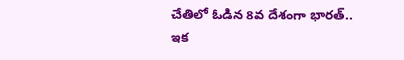చేతిలో ఓడిన 8వ దేశంగా భారత్.. ఇక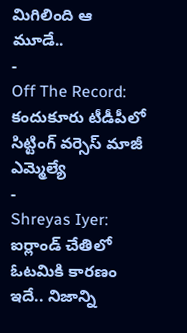మిగిలింది ఆ మూడే..
-
Off The Record: కందుకూరు టీడీపీలో సిట్టింగ్ వర్సెస్ మాజీ ఎమ్మెల్యే
-
Shreyas Iyer: ఐర్లాండ్ చేతిలో ఓటమికి కారణం ఇదే.. నిజాన్ని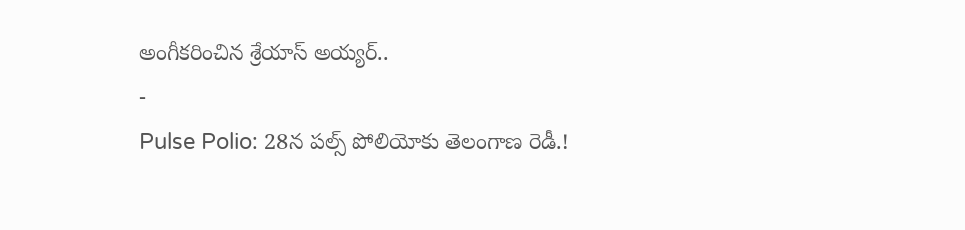అంగీకరించిన శ్రేయాస్ అయ్యర్..
-
Pulse Polio: 28న పల్స్ పోలియోకు తెలంగాణ రెడీ.!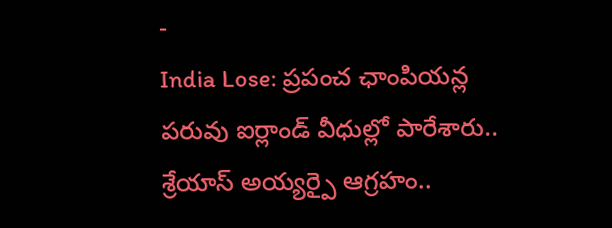-
India Lose: ప్రపంచ ఛాంపియన్ల పరువు ఐర్లాండ్ వీధుల్లో పారేశారు.. శ్రేయాస్ అయ్యర్పై ఆగ్రహం..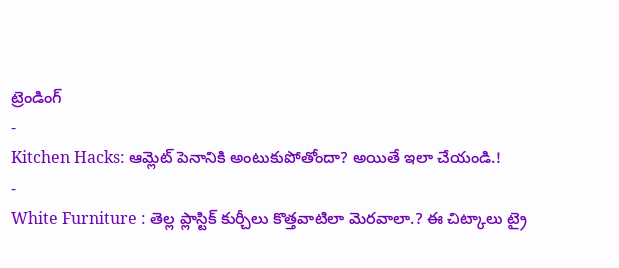ట్రెండింగ్
-
Kitchen Hacks: ఆమ్లెట్ పెనానికి అంటుకుపోతోందా? అయితే ఇలా చేయండి.!
-
White Furniture : తెల్ల ప్లాస్టిక్ కుర్చీలు కొత్తవాటిలా మెరవాలా.? ఈ చిట్కాలు ట్రై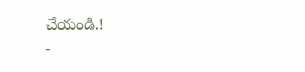చేయండి.!
-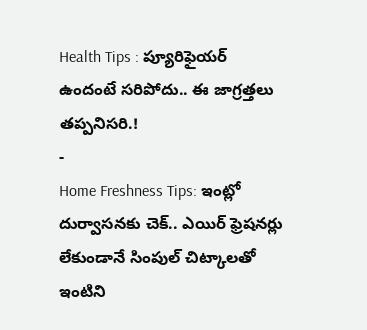Health Tips : ప్యూరిఫైయర్ ఉందంటే సరిపోదు.. ఈ జాగ్రత్తలు తప్పనిసరి.!
-
Home Freshness Tips: ఇంట్లో దుర్వాసనకు చెక్.. ఎయిర్ ఫ్రెషనర్లు లేకుండానే సింపుల్ చిట్కాలతో ఇంటిని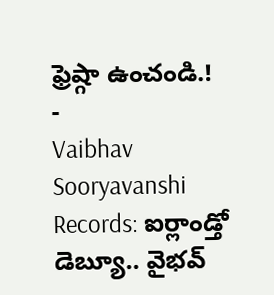ఫ్రెష్గా ఉంచండి.!
-
Vaibhav Sooryavanshi Records: ఐర్లాండ్తో డెబ్యూ.. వైభవ్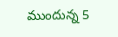ముందున్న 5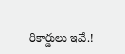రికార్డులు ఇవే.!